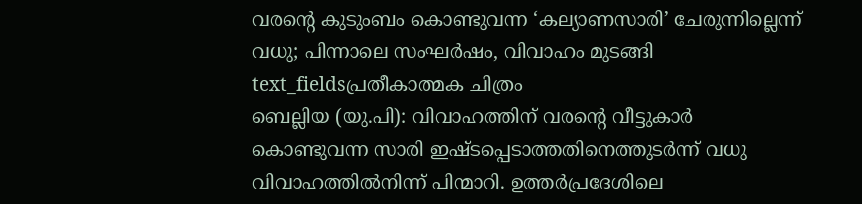വരന്റെ കുടുംബം കൊണ്ടുവന്ന ‘കല്യാണസാരി’ ചേരുന്നില്ലെന്ന് വധു; പിന്നാലെ സംഘർഷം, വിവാഹം മുടങ്ങി
text_fieldsപ്രതീകാത്മക ചിത്രം
ബെല്ലിയ (യു.പി): വിവാഹത്തിന് വരന്റെ വീട്ടുകാർ കൊണ്ടുവന്ന സാരി ഇഷ്ടപ്പെടാത്തതിനെത്തുടർന്ന് വധു വിവാഹത്തിൽനിന്ന് പിന്മാറി. ഉത്തർപ്രദേശിലെ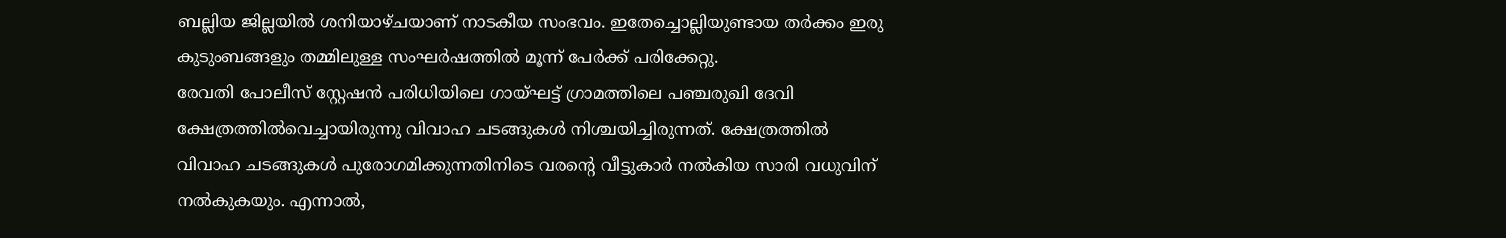ബല്ലിയ ജില്ലയിൽ ശനിയാഴ്ചയാണ് നാടകീയ സംഭവം. ഇതേച്ചൊല്ലിയുണ്ടായ തർക്കം ഇരു കുടുംബങ്ങളും തമ്മിലുള്ള സംഘർഷത്തിൽ മൂന്ന് പേർക്ക് പരിക്കേറ്റു.
രേവതി പോലീസ് സ്റ്റേഷൻ പരിധിയിലെ ഗായ്ഘട്ട് ഗ്രാമത്തിലെ പഞ്ചരുഖി ദേവി ക്ഷേത്രത്തിൽവെച്ചായിരുന്നു വിവാഹ ചടങ്ങുകൾ നിശ്ചയിച്ചിരുന്നത്. ക്ഷേത്രത്തിൽ വിവാഹ ചടങ്ങുകൾ പുരോഗമിക്കുന്നതിനിടെ വരന്റെ വീട്ടുകാർ നൽകിയ സാരി വധുവിന് നൽകുകയും. എന്നാൽ,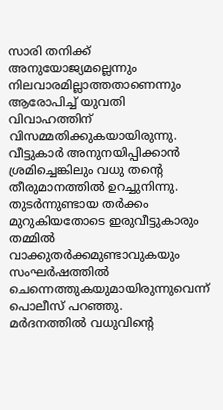സാരി തനിക്ക് അനുയോജ്യമല്ലെന്നും നിലവാരമില്ലാത്തതാണെന്നും ആരോപിച്ച് യുവതി വിവാഹത്തിന് വിസമ്മതിക്കുകയായിരുന്നു. വീട്ടുകാർ അനുനയിപ്പിക്കാൻ ശ്രമിച്ചെങ്കിലും വധു തന്റെ തീരുമാനത്തിൽ ഉറച്ചുനിന്നു. തുടർന്നുണ്ടായ തർക്കം മുറുകിയതോടെ ഇരുവീട്ടുകാരും തമ്മിൽ വാക്കുതർക്കമുണ്ടാവുകയും സംഘർഷത്തിൽ ചെന്നെത്തുകയുമായിരുന്നുവെന്ന് പൊലീസ് പറഞ്ഞു.
മർദനത്തിൽ വധുവിന്റെ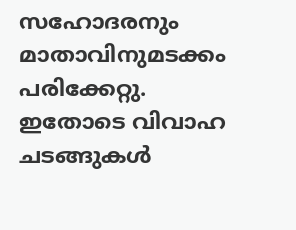സഹോദരനും മാതാവിനുമടക്കം പരിക്കേറ്റു. ഇതോടെ വിവാഹ ചടങ്ങുകൾ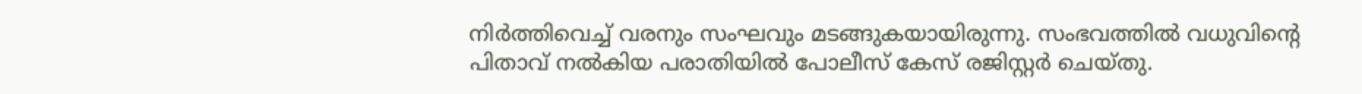നിർത്തിവെച്ച് വരനും സംഘവും മടങ്ങുകയായിരുന്നു. സംഭവത്തിൽ വധുവിന്റെ പിതാവ് നൽകിയ പരാതിയിൽ പോലീസ് കേസ് രജിസ്റ്റർ ചെയ്തു.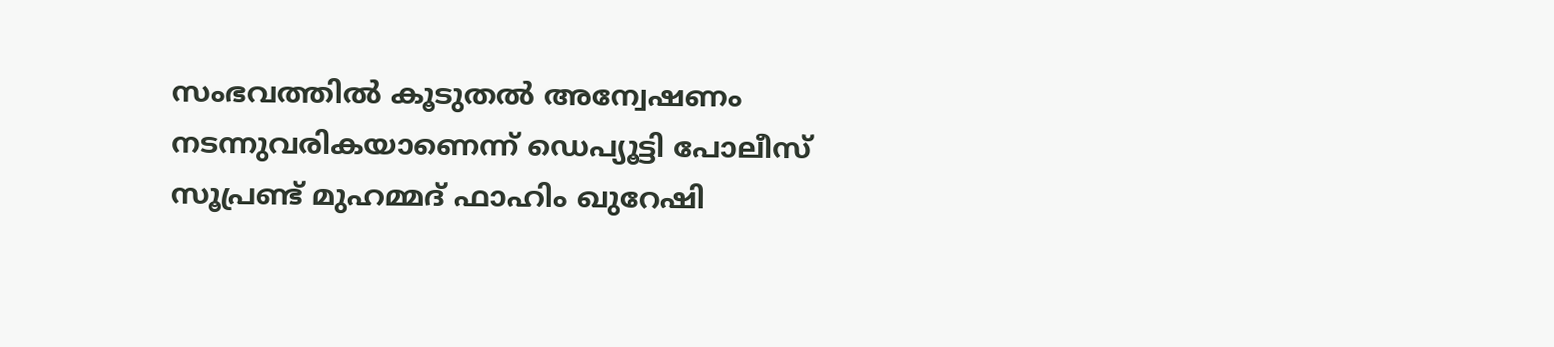സംഭവത്തിൽ കൂടുതൽ അന്വേഷണം നടന്നുവരികയാണെന്ന് ഡെപ്യൂട്ടി പോലീസ് സൂപ്രണ്ട് മുഹമ്മദ് ഫാഹിം ഖുറേഷി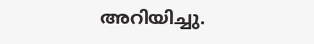അറിയിച്ചു.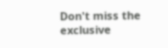Don't miss the exclusive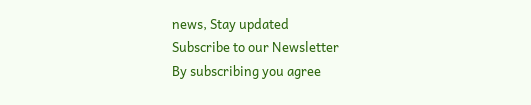news, Stay updated
Subscribe to our Newsletter
By subscribing you agree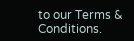to our Terms & Conditions.